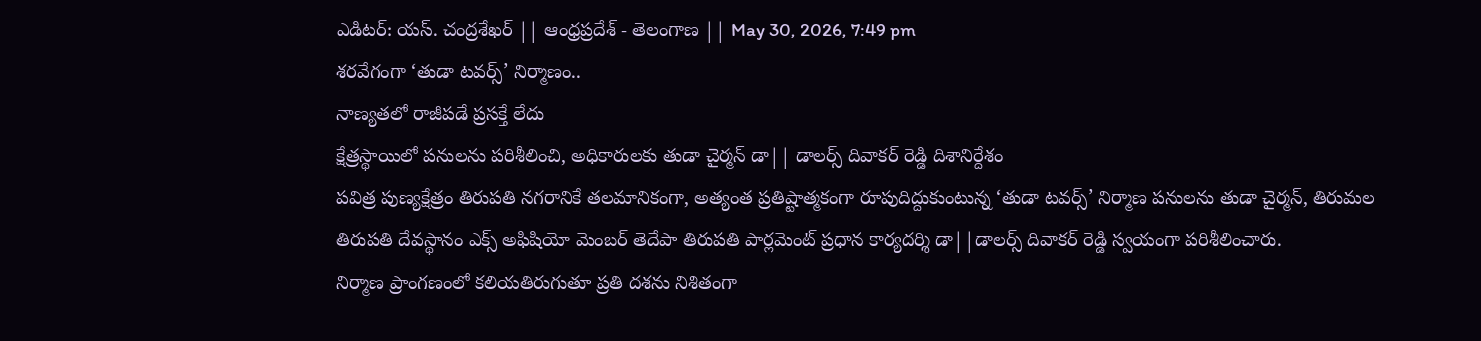ఎడిటర్: యస్. చంద్రశేఖర్ || ఆంధ్రప్రదేశ్ - తెలంగాణ || May 30, 2026, 7:49 pm
శరవేగంగా ‘తుడా టవర్స్’ నిర్మాణం..
నాణ్యతలో రాజీపడే ప్రసక్తే లేదు
క్షేత్రస్థాయిలో పనులను పరిశీలించి, అధికారులకు తుడా చైర్మన్ డా|| డాలర్స్ దివాకర్ రెడ్డి దిశానిర్దేశం
పవిత్ర పుణ్యక్షేత్రం తిరుపతి నగరానికే తలమానికంగా, అత్యంత ప్రతిష్టాత్మకంగా రూపుదిద్దుకుంటున్న ‘తుడా టవర్స్’ నిర్మాణ పనులను తుడా చైర్మన్, తిరుమల తిరుపతి దేవస్థానం ఎక్స్ అఫిషియో మెంబర్ తెదేపా తిరుపతి పార్లమెంట్ ప్రధాన కార్యదర్శి డా||డాలర్స్ దివాకర్ రెడ్డి స్వయంగా పరిశీలించారు.
నిర్మాణ ప్రాంగణంలో కలియతిరుగుతూ ప్రతి దశను నిశితంగా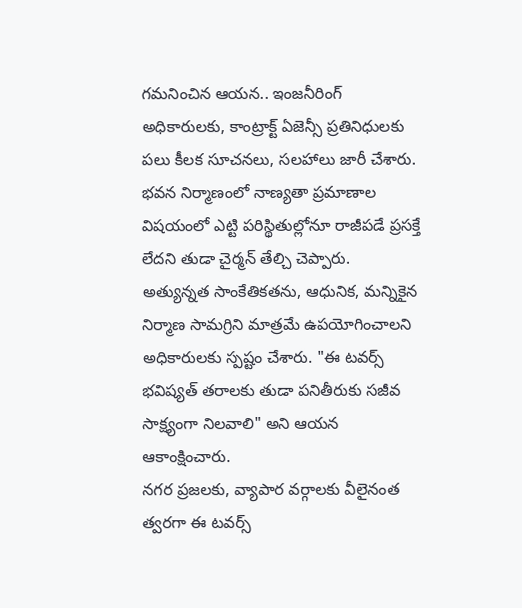గమనించిన ఆయన.. ఇంజనీరింగ్ అధికారులకు, కాంట్రాక్ట్ ఏజెన్సీ ప్రతినిధులకు పలు కీలక సూచనలు, సలహాలు జారీ చేశారు.
భవన నిర్మాణంలో నాణ్యతా ప్రమాణాల విషయంలో ఎట్టి పరిస్థితుల్లోనూ రాజీపడే ప్రసక్తే లేదని తుడా చైర్మన్ తేల్చి చెప్పారు.
అత్యున్నత సాంకేతికతను, ఆధునిక, మన్నికైన నిర్మాణ సామగ్రిని మాత్రమే ఉపయోగించాలని అధికారులకు స్పష్టం చేశారు. "ఈ టవర్స్ భవిష్యత్ తరాలకు తుడా పనితీరుకు సజీవ సాక్ష్యంగా నిలవాలి" అని ఆయన ఆకాంక్షించారు.
నగర ప్రజలకు, వ్యాపార వర్గాలకు వీలైనంత త్వరగా ఈ టవర్స్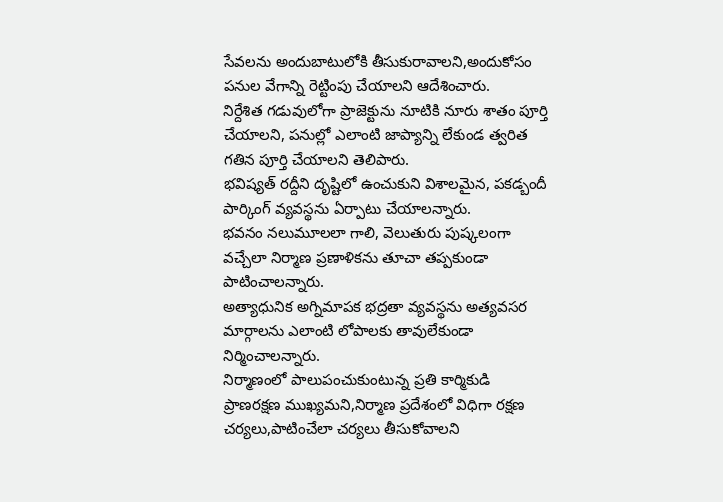సేవలను అందుబాటులోకి తీసుకురావాలని,అందుకోసం పనుల వేగాన్ని రెట్టింపు చేయాలని ఆదేశించారు.
నిర్దేశిత గడువులోగా ప్రాజెక్టును నూటికి నూరు శాతం పూర్తి చేయాలని, పనుల్లో ఎలాంటి జాప్యాన్ని లేకుండ త్వరిత గతిన పూర్తి చేయాలని తెలిపారు.
భవిష్యత్ రద్దీని దృష్టిలో ఉంచుకుని విశాలమైన, పకడ్బందీ పార్కింగ్ వ్యవస్థను ఏర్పాటు చేయాలన్నారు.
భవనం నలుమూలలా గాలి, వెలుతురు పుష్కలంగా వచ్చేలా నిర్మాణ ప్రణాళికను తూచా తప్పకుండా పాటించాలన్నారు.
అత్యాధునిక అగ్నిమాపక భద్రతా వ్యవస్థను అత్యవసర మార్గాలను ఎలాంటి లోపాలకు తావులేకుండా నిర్మించాలన్నారు.
నిర్మాణంలో పాలుపంచుకుంటున్న ప్రతి కార్మికుడి ప్రాణరక్షణ ముఖ్యమని,నిర్మాణ ప్రదేశంలో విధిగా రక్షణ చర్యలు,పాటించేలా చర్యలు తీసుకోవాలని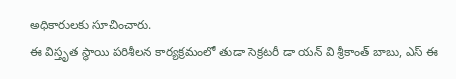అధికారులకు సూచించారు.
ఈ విస్తృత స్థాయి పరిశీలన కార్యక్రమంలో తుడా సెక్రటరీ డా యన్ వి శ్రీకాంత్ బాబు, ఎస్ ఈ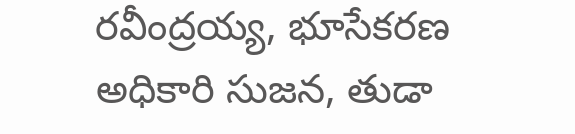రవీంద్రయ్య, భూసేకరణ అధికారి సుజన, తుడా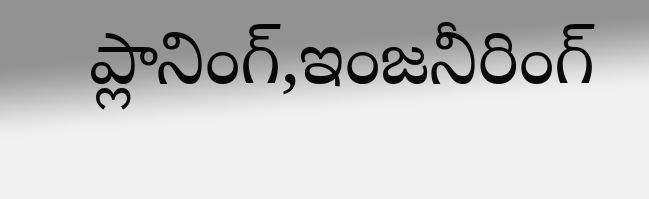ప్లానింగ్,ఇంజనీరింగ్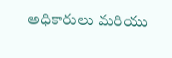అధికారులు మరియు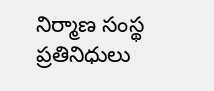నిర్మాణ సంస్థ ప్రతినిధులు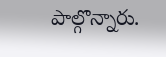పాల్గొన్నారు.